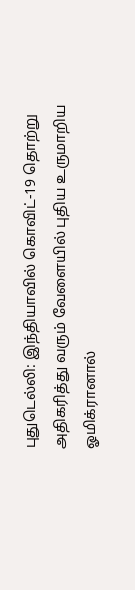புதுடெல்லி: இந்தியாவில் கொவிட்-19 தொற்று அதிகரித்து வரும் வேளையில் புதிய உருமாறிய ஓமிக்ரானால்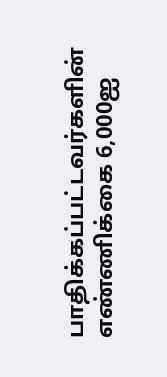பாதிக்கப்பட்டவர்களின் எண்ணிக்கை 6,000ஐ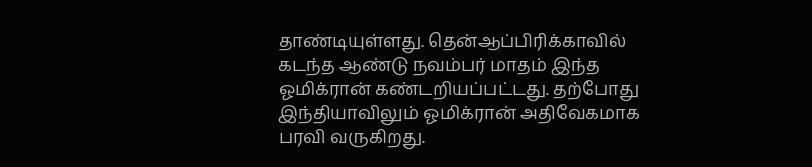தாண்டியுள்ளது. தென்ஆப்பிரிக்காவில் கடந்த ஆண்டு நவம்பர் மாதம் இந்த ஓமிக்ரான் கண்டறியப்பட்டது. தற்போது இந்தியாவிலும் ஓமிக்ரான் அதிவேகமாக பரவி வருகிறது.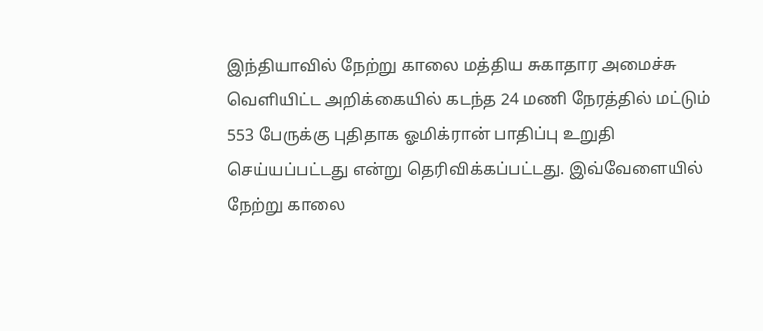இந்தியாவில் நேற்று காலை மத்திய சுகாதார அமைச்சு வெளியிட்ட அறிக்கையில் கடந்த 24 மணி நேரத்தில் மட்டும் 553 பேருக்கு புதிதாக ஓமிக்ரான் பாதிப்பு உறுதி செய்யப்பட்டது என்று தெரிவிக்கப்பட்டது. இவ்வேளையில் நேற்று காலை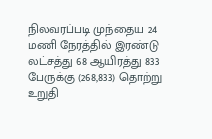நிலவரப்படி முந்தைய 24 மணி நேரத்தில் இரண்டு லட்சத்து 68 ஆயிரத்து 833 பேருக்கு (268,833) தொற்று உறுதி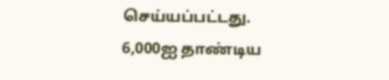செய்யப்பட்டது.
6,000ஐ தாண்டிய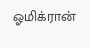ஓமிக்ரான்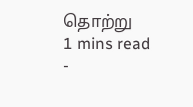தொற்று
1 mins read
-